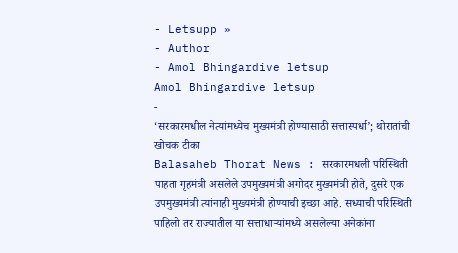- Letsupp »
- Author
- Amol Bhingardive letsup
Amol Bhingardive letsup
-
‘सरकारमधील नेत्यांमध्येच मुख्यमंत्री होण्यासाठी सत्तास्पर्धा’; थोरातांची खोचक टीका
Balasaheb Thorat News : सरकारमधली परिस्थिती पाहता गृहमंत्री असलेले उपमुख्यमंत्री अगोदर मुख्यमंत्री होते, दुसरे एक उपमुख्यमंत्री त्यांनाही मुख्यमंत्री होण्याची इच्छा आहे. सध्याची परिस्थिती पाहिलो तर राज्यातील या सत्ताधाऱ्यांमध्ये असलेल्या अनेकांना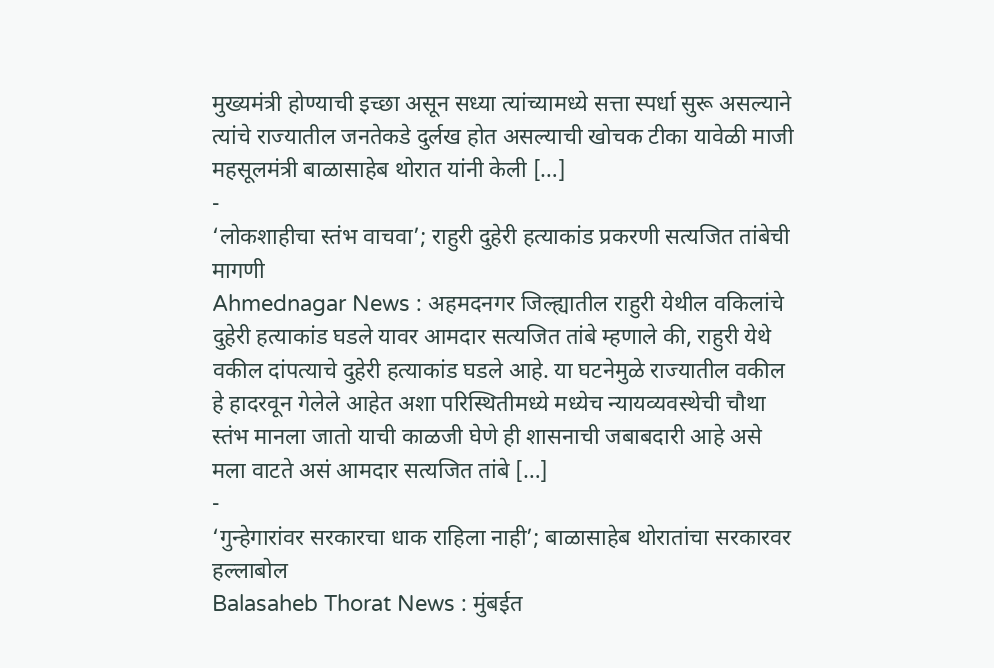मुख्यमंत्री होण्याची इच्छा असून सध्या त्यांच्यामध्ये सत्ता स्पर्धा सुरू असल्याने त्यांचे राज्यातील जनतेकडे दुर्लख होत असल्याची खोचक टीका यावेळी माजी महसूलमंत्री बाळासाहेब थोरात यांनी केली […]
-
‘लोकशाहीचा स्तंभ वाचवा’; राहुरी दुहेरी हत्याकांड प्रकरणी सत्यजित तांबेची मागणी
Ahmednagar News : अहमदनगर जिल्ह्यातील राहुरी येथील वकिलांचे दुहेरी हत्याकांड घडले यावर आमदार सत्यजित तांबे म्हणाले की, राहुरी येथे वकील दांपत्याचे दुहेरी हत्याकांड घडले आहे. या घटनेमुळे राज्यातील वकील हे हादरवून गेलेले आहेत अशा परिस्थितीमध्ये मध्येच न्यायव्यवस्थेची चौथा स्तंभ मानला जातो याची काळजी घेणे ही शासनाची जबाबदारी आहे असे मला वाटते असं आमदार सत्यजित तांबे […]
-
‘गुन्हेगारांवर सरकारचा धाक राहिला नाही’; बाळासाहेब थोरातांचा सरकारवर हल्लाबोल
Balasaheb Thorat News : मुंबईत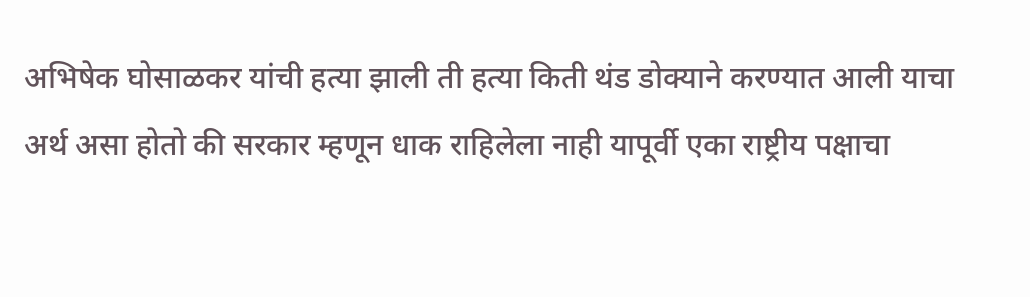अभिषेक घोसाळकर यांची हत्या झाली ती हत्या किती थंड डोक्याने करण्यात आली याचा अर्थ असा होतो की सरकार म्हणून धाक राहिलेला नाही यापूर्वी एका राष्ट्रीय पक्षाचा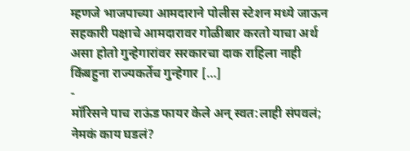म्हणजे भाजपाच्या आमदाराने पोलीस स्टेशन मध्ये जाऊन सहकारी पक्षाचे आमदारावर गोळीबार करतो याचा अर्थ असा होतो गुन्हेगारांवर सरकारचा दाक राहिला नाही किंबहुना राज्यकर्तेच गुन्हेगार […]
-
मॉरिसने पाच राऊंड फायर केले अन् स्वत:लाही संपवलं; नेमकं काय घडलं?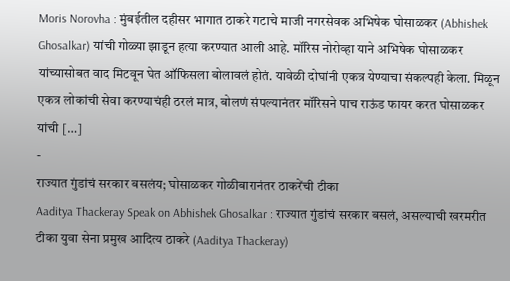Moris Norovha : मुंबईतील दहीसर भागात ठाकरे गटाचे माजी नगरसेवक अभिषेक घोसाळकर (Abhishek Ghosalkar) यांची गोळ्या झाडून हत्या करण्यात आली आहे. मॉरिस नोरोव्हा याने अभिषेक घोसाळकर यांच्यासोबत वाद मिटवून घेत ऑफिसला बोलावलं होतं. यावेळी दोघांनी एकत्र येण्याचा संकल्पही केला. मिळून एकत्र लोकांची सेवा करण्याचंही ठरलं मात्र, बोलणं संपल्यानंतर मॉरिसने पाच राऊंड फायर करत घोसाळकर यांची […]
-
राज्यात गुंडांचं सरकार बसलंय; घोसाळकर गोळीबारानंतर ठाकरेंची टीका
Aaditya Thackeray Speak on Abhishek Ghosalkar : राज्यात गुंडांचं सरकार बसलं, असल्याची खरमरीत टीका युवा सेना प्रमुख आदित्य ठाकरे (Aaditya Thackeray)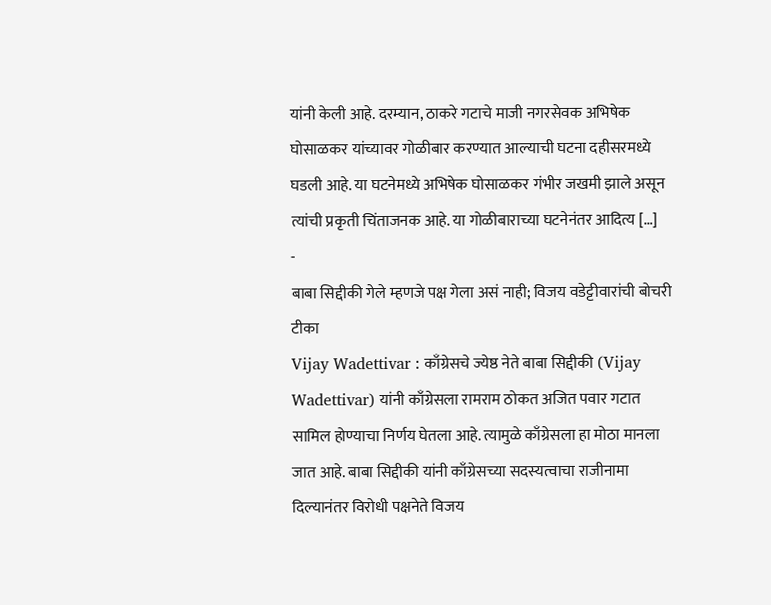यांनी केली आहे. दरम्यान, ठाकरे गटाचे माजी नगरसेवक अभिषेक घोसाळकर यांच्यावर गोळीबार करण्यात आल्याची घटना दहीसरमध्ये घडली आहे. या घटनेमध्ये अभिषेक घोसाळकर गंभीर जखमी झाले असून त्यांची प्रकृती चिंताजनक आहे. या गोळीबाराच्या घटनेनंतर आदित्य […]
-
बाबा सिद्दीकी गेले म्हणजे पक्ष गेला असं नाही; विजय वडेट्टीवारांची बोचरी टीका
Vijay Wadettivar : काँग्रेसचे ज्येष्ठ नेते बाबा सिद्दीकी (Vijay Wadettivar) यांनी काँग्रेसला रामराम ठोकत अजित पवार गटात सामिल होण्याचा निर्णय घेतला आहे. त्यामुळे काँग्रेसला हा मोठा मानला जात आहे. बाबा सिद्दीकी यांनी काँग्रेसच्या सदस्यत्वाचा राजीनामा दिल्यानंतर विरोधी पक्षनेते विजय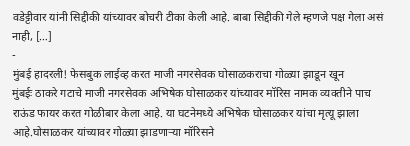वडेट्टीवार यांनी सिद्दीकी यांच्यावर बोचरी टीका केली आहे. बाबा सिद्दीकी गेले म्हणजे पक्ष गेला असं नाही, […]
-
मुंबई हादरली! फेसबुक लाईव्ह करत माजी नगरसेवक घोसाळकराचा गोळ्या झाडून खून
मुंबईः ठाकरे गटाचे माजी नगरसेवक अभिषेक घोसाळकर यांच्यावर मॉरिस नामक व्यक्तीने पाच राऊंड फायर करत गोळीबार केला आहे. या घटनेमध्ये अभिषेक घोसाळकर यांचा मृत्यू झाला आहे.घोसाळकर यांच्यावर गोळ्या झाडणाऱ्या मॉरिसने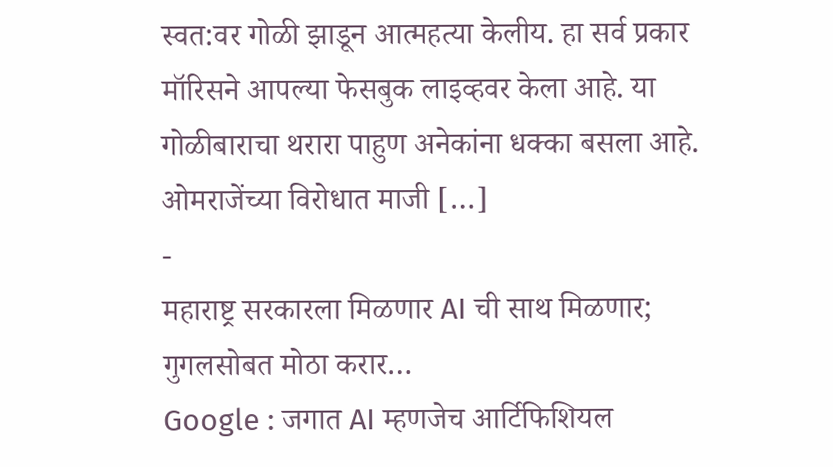स्वत:वर गोळी झाडून आत्महत्या केलीय. हा सर्व प्रकार मॉरिसने आपल्या फेसबुक लाइव्हवर केला आहे. या गोळीबाराचा थरारा पाहुण अनेकांना धक्का बसला आहे. ओमराजेंच्या विरोधात माजी […]
-
महाराष्ट्र सरकारला मिळणार AI ची साथ मिळणार; गुगलसोबत मोठा करार…
Google : जगात AI म्हणजेच आर्टिफिशियल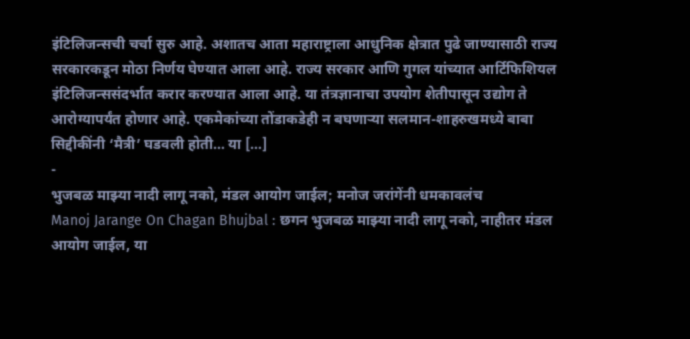इंटिलिजन्सची चर्चा सुरु आहे. अशातच आता महाराष्ट्राला आधुनिक क्षेत्रात पुढे जाण्यासाठी राज्य सरकारकडून मोठा निर्णय घेण्यात आला आहे. राज्य सरकार आणि गुगल यांच्यात आर्टिफिशियल इंटिलिजन्ससंदर्भात करार करण्यात आला आहे. या तंत्रज्ञानाचा उपयोग शेतीपासून उद्योग ते आरोग्यापर्यंत होणार आहे. एकमेकांच्या तोंडाकडेही न बघणाऱ्या सलमान-शाहरुखमध्ये बाबा सिद्दीकींनी ‘मैत्री’ घडवली होती… या […]
-
भुजबळ माझ्या नादी लागू नको, मंडल आयोग जाईल; मनोज जरांगेंनी धमकावलंच
Manoj Jarange On Chagan Bhujbal : छगन भुजबळ माझ्या नादी लागू नको, नाहीतर मंडल आयोग जाईल, या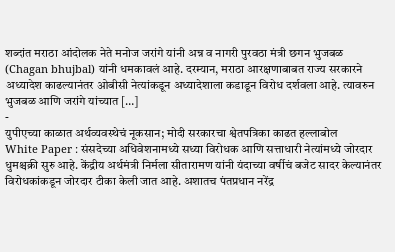शब्दांत मराठा आंदोलक नेते मनोज जरांगे यांनी अन्न व नागरी पुरवठा मंत्री छगन भुजबळ (Chagan bhujbal) यांनी धमकावलं आहे. दरम्यान, मराठा आरक्षणाबाबत राज्य सरकारने अध्यादेश काढल्यानंतर ओबीसी नेत्यांकडून अध्यादेशाला कडाडून विरोध दर्शवला आहे. त्यावरुन भुजबळ आणि जरांगे यांच्यात […]
-
युपीएच्या काळात अर्थव्यवस्थेचं नूकसान; मोदी सरकारचा श्वेतपत्रिका काढत हल्लाबोल
White Paper : संसदेच्या अधिवेशनामध्ये सध्या विरोधक आणि सत्ताधारी नेत्यांमध्ये जोरदार धुमश्चक्री सुरु आहे. केंद्रीय अर्थमंत्री निर्मला सीतारामण यांनी यंदाच्या वर्षीचं बजेट सादर केल्यानंतर विरोधकांकडून जोरदार टीका केली जात आहे. अशातच पंतप्रधान नरेंद्र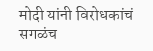मोदी यांनी विरोधकांचं सगळंच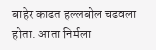बाहेर काढत हल्लबोल चढवला होता. आता निर्मला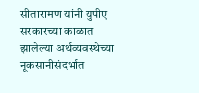सीतारामण यांनी युपीए सरकारच्या काळात झालेल्या अर्थव्यवस्थेच्या नूकसानीसंदर्भात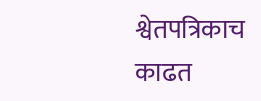श्वेतपत्रिकाच काढत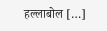हल्लाबोल […]